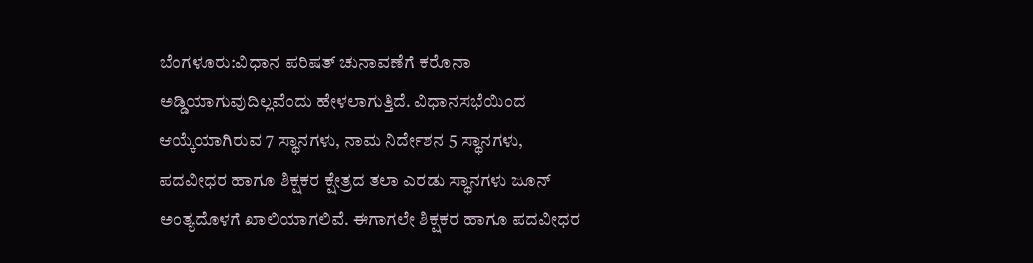ಬೆಂಗಳೂರು:ವಿಧಾನ ಪರಿಷತ್ ಚುನಾವಣೆಗೆ ಕರೊನಾ ಅಡ್ಡಿಯಾಗುವುದಿಲ್ಲವೆಂದು ಹೇಳಲಾಗುತ್ತಿದೆ. ವಿಧಾನಸಭೆಯಿಂದ ಆಯ್ಕೆಯಾಗಿರುವ 7 ಸ್ಥಾನಗಳು, ನಾಮ ನಿರ್ದೇಶನ 5 ಸ್ಥಾನಗಳು, ಪದವೀಧರ ಹಾಗೂ ಶಿಕ್ಷಕರ ಕ್ಷೇತ್ರದ ತಲಾ ಎರಡು ಸ್ಥಾನಗಳು ಜೂನ್ ಅಂತ್ಯದೊಳಗೆ ಖಾಲಿಯಾಗಲಿವೆ. ಈಗಾಗಲೇ ಶಿಕ್ಷಕರ ಹಾಗೂ ಪದವೀಧರ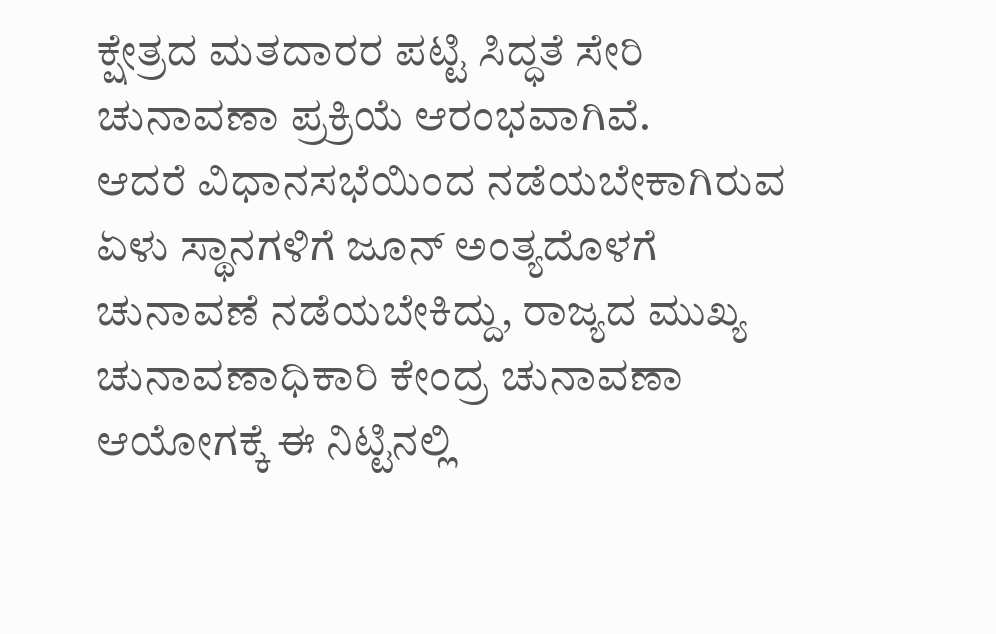ಕ್ಷೇತ್ರದ ಮತದಾರರ ಪಟ್ಟಿ ಸಿದ್ಧತೆ ಸೇರಿ ಚುನಾವಣಾ ಪ್ರಕ್ರಿಯೆ ಆರಂಭವಾಗಿವೆ.
ಆದರೆ ವಿಧಾನಸಭೆಯಿಂದ ನಡೆಯಬೇಕಾಗಿರುವ ಏಳು ಸ್ಥಾನಗಳಿಗೆ ಜೂನ್ ಅಂತ್ಯದೊಳಗೆ ಚುನಾವಣೆ ನಡೆಯಬೇಕಿದ್ದು, ರಾಜ್ಯದ ಮುಖ್ಯ ಚುನಾವಣಾಧಿಕಾರಿ ಕೇಂದ್ರ ಚುನಾವಣಾ ಆಯೋಗಕ್ಕೆ ಈ ನಿಟ್ಟಿನಲ್ಲಿ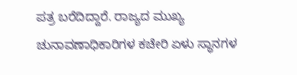ಪತ್ರ ಬರೆದಿದ್ದಾರೆ. ರಾಜ್ಯದ ಮುಖ್ಯ ಚುನಾವಣಾಧಿಕಾರಿಗಳ ಕಚೇರಿ ಏಳು ಸ್ಥಾನಗಳ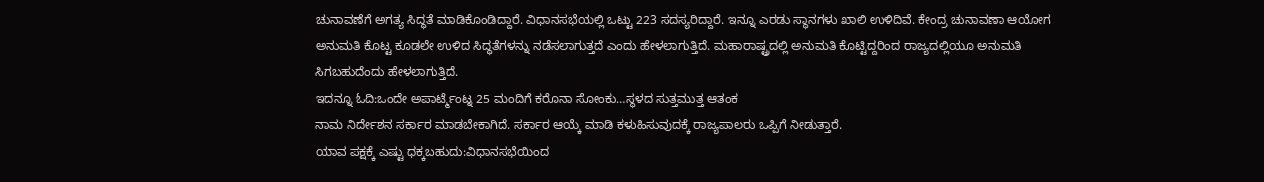ಚುನಾವಣೆಗೆ ಅಗತ್ಯ ಸಿದ್ಧತೆ ಮಾಡಿಕೊಂಡಿದ್ದಾರೆ. ವಿಧಾನಸಭೆಯಲ್ಲಿ ಒಟ್ಟು 223 ಸದಸ್ಯರಿದ್ದಾರೆ. ಇನ್ನೂ ಎರಡು ಸ್ಥಾನಗಳು ಖಾಲಿ ಉಳಿದಿವೆ. ಕೇಂದ್ರ ಚುನಾವಣಾ ಆಯೋಗ ಅನುಮತಿ ಕೊಟ್ಟ ಕೂಡಲೇ ಉಳಿದ ಸಿದ್ಧತೆಗಳನ್ನು ನಡೆಸಲಾಗುತ್ತದೆ ಎಂದು ಹೇಳಲಾಗುತ್ತಿದೆ. ಮಹಾರಾಷ್ಟ್ರದಲ್ಲಿ ಅನುಮತಿ ಕೊಟ್ಟಿದ್ದರಿಂದ ರಾಜ್ಯದಲ್ಲಿಯೂ ಅನುಮತಿ ಸಿಗಬಹುದೆಂದು ಹೇಳಲಾಗುತ್ತಿದೆ.
ಇದನ್ನೂ ಓದಿ:ಒಂದೇ ಅಪಾರ್ಟ್ಮೆಂಟ್ನ 25 ಮಂದಿಗೆ ಕರೊನಾ ಸೋಂಕು…ಸ್ಥಳದ ಸುತ್ತಮುತ್ತ ಆತಂಕ
ನಾಮ ನಿರ್ದೇಶನ ಸರ್ಕಾರ ಮಾಡಬೇಕಾಗಿದೆ. ಸರ್ಕಾರ ಆಯ್ಕೆ ಮಾಡಿ ಕಳುಹಿಸುವುದಕ್ಕೆ ರಾಜ್ಯಪಾಲರು ಒಪ್ಪಿಗೆ ನೀಡುತ್ತಾರೆ.
ಯಾವ ಪಕ್ಷಕ್ಕೆ ಎಷ್ಟು ಧಕ್ಕಬಹುದು:ವಿಧಾನಸಭೆಯಿಂದ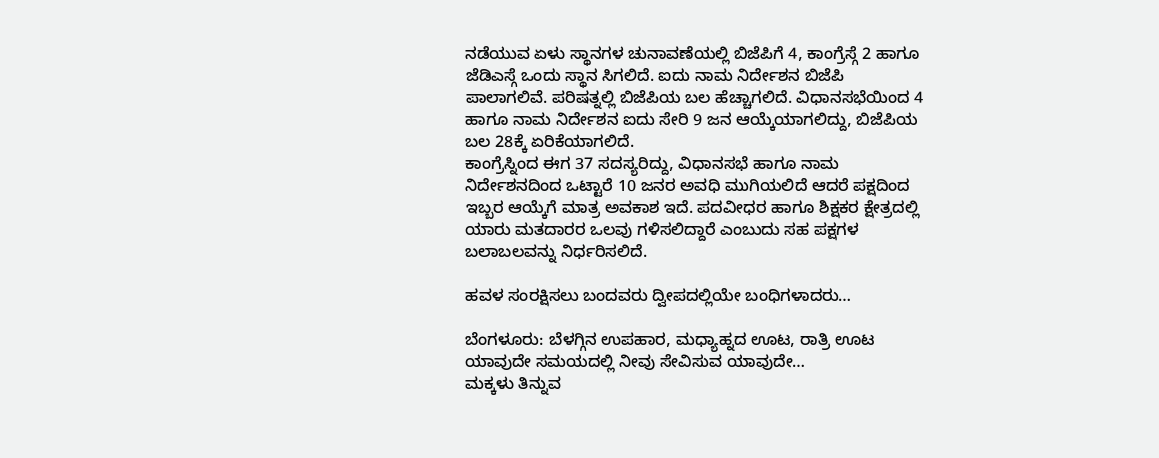ನಡೆಯುವ ಏಳು ಸ್ಥಾನಗಳ ಚುನಾವಣೆಯಲ್ಲಿ ಬಿಜೆಪಿಗೆ 4, ಕಾಂಗ್ರೆಸ್ಗೆ 2 ಹಾಗೂ ಜೆಡಿಎಸ್ಗೆ ಒಂದು ಸ್ಥಾನ ಸಿಗಲಿದೆ. ಐದು ನಾಮ ನಿರ್ದೇಶನ ಬಿಜೆಪಿ ಪಾಲಾಗಲಿವೆ. ಪರಿಷತ್ನಲ್ಲಿ ಬಿಜೆಪಿಯ ಬಲ ಹೆಚ್ಚಾಗಲಿದೆ. ವಿಧಾನಸಭೆಯಿಂದ 4 ಹಾಗೂ ನಾಮ ನಿರ್ದೇಶನ ಐದು ಸೇರಿ 9 ಜನ ಆಯ್ಕೆಯಾಗಲಿದ್ದು, ಬಿಜೆಪಿಯ ಬಲ 28ಕ್ಕೆ ಏರಿಕೆಯಾಗಲಿದೆ.
ಕಾಂಗ್ರೆಸ್ನಿಂದ ಈಗ 37 ಸದಸ್ಯರಿದ್ದು, ವಿಧಾನಸಭೆ ಹಾಗೂ ನಾಮ ನಿರ್ದೇಶನದಿಂದ ಒಟ್ಟಾರೆ 10 ಜನರ ಅವಧಿ ಮುಗಿಯಲಿದೆ ಆದರೆ ಪಕ್ಷದಿಂದ ಇಬ್ಬರ ಆಯ್ಕೆಗೆ ಮಾತ್ರ ಅವಕಾಶ ಇದೆ. ಪದವೀಧರ ಹಾಗೂ ಶಿಕ್ಷಕರ ಕ್ಷೇತ್ರದಲ್ಲಿ ಯಾರು ಮತದಾರರ ಒಲವು ಗಳಿಸಲಿದ್ದಾರೆ ಎಂಬುದು ಸಹ ಪಕ್ಷಗಳ ಬಲಾಬಲವನ್ನು ನಿರ್ಧರಿಸಲಿದೆ.

ಹವಳ ಸಂರಕ್ಷಿಸಲು ಬಂದವರು ದ್ವೀಪದಲ್ಲಿಯೇ ಬಂಧಿಗಳಾದರು…

ಬೆಂಗಳೂರು: ಬೆಳಗ್ಗಿನ ಉಪಹಾರ, ಮಧ್ಯಾಹ್ನದ ಊಟ, ರಾತ್ರಿ ಊಟ ಯಾವುದೇ ಸಮಯದಲ್ಲಿ ನೀವು ಸೇವಿಸುವ ಯಾವುದೇ…
ಮಕ್ಕಳು ತಿನ್ನುವ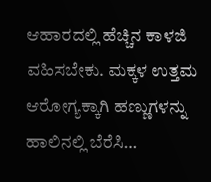ಆಹಾರದಲ್ಲಿ ಹೆಚ್ಚಿನ ಕಾಳಜಿ ವಹಿಸಬೇಕು. ಮಕ್ಕಳ ಉತ್ತಮ ಆರೋಗ್ಯಕ್ಕಾಗಿ ಹಣ್ಣುಗಳನ್ನು ಹಾಲಿನಲ್ಲಿ ಬೆರೆಸಿ…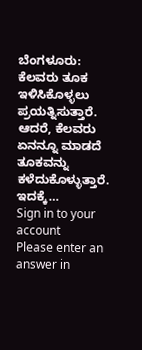ಬೆಂಗಳೂರು: ಕೆಲವರು ತೂಕ ಇಳಿಸಿಕೊಳ್ಳಲು ಪ್ರಯತ್ನಿಸುತ್ತಾರೆ. ಆದರೆ, ಕೆಲವರು ಏನನ್ನೂ ಮಾಡದೆ ತೂಕವನ್ನು ಕಳೆದುಕೊಳ್ಳುತ್ತಾರೆ. ಇದಕ್ಕೆ…
Sign in to your account
Please enter an answer in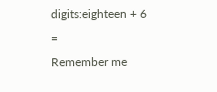digits:eighteen + 6 =
Remember me